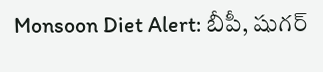Monsoon Diet Alert: బీపీ, షుగర్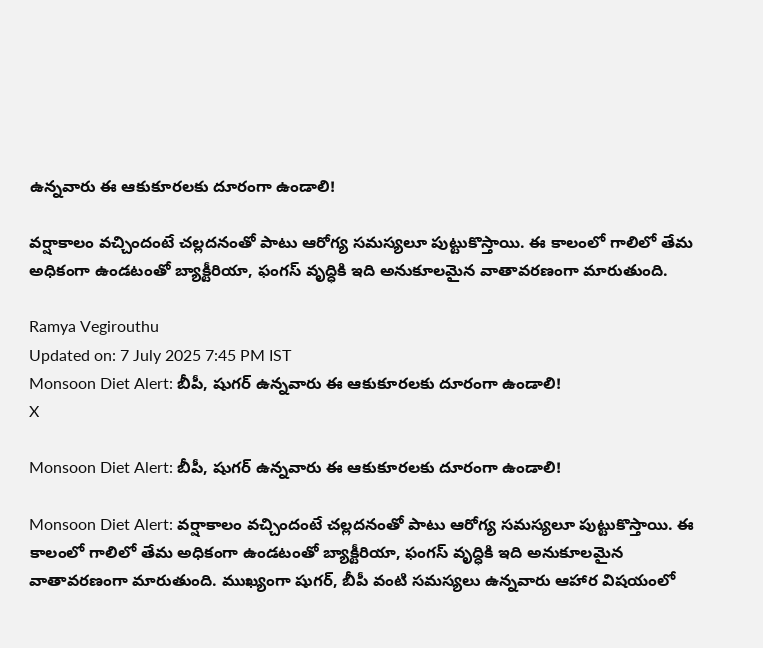ఉన్నవారు ఈ ఆకుకూరలకు దూరంగా ఉండాలి!

వర్షాకాలం వచ్చిందంటే చల్లదనంతో పాటు ఆరోగ్య సమస్యలూ పుట్టుకొస్తాయి. ఈ కాలంలో గాలిలో తేమ అధికంగా ఉండటంతో బ్యాక్టీరియా, ఫంగస్‌ వృద్ధికి ఇది అనుకూలమైన వాతావరణంగా మారుతుంది.

Ramya Vegirouthu
Updated on: 7 July 2025 7:45 PM IST
Monsoon Diet Alert: బీపీ, షుగర్ ఉన్నవారు ఈ ఆకుకూరలకు దూరంగా ఉండాలి!
X

Monsoon Diet Alert: బీపీ, షుగర్ ఉన్నవారు ఈ ఆకుకూరలకు దూరంగా ఉండాలి!

Monsoon Diet Alert: వర్షాకాలం వచ్చిందంటే చల్లదనంతో పాటు ఆరోగ్య సమస్యలూ పుట్టుకొస్తాయి. ఈ కాలంలో గాలిలో తేమ అధికంగా ఉండటంతో బ్యాక్టీరియా, ఫంగస్‌ వృద్ధికి ఇది అనుకూలమైన వాతావరణంగా మారుతుంది. ముఖ్యంగా షుగర్, బీపీ వంటి సమస్యలు ఉన్నవారు ఆహార విషయంలో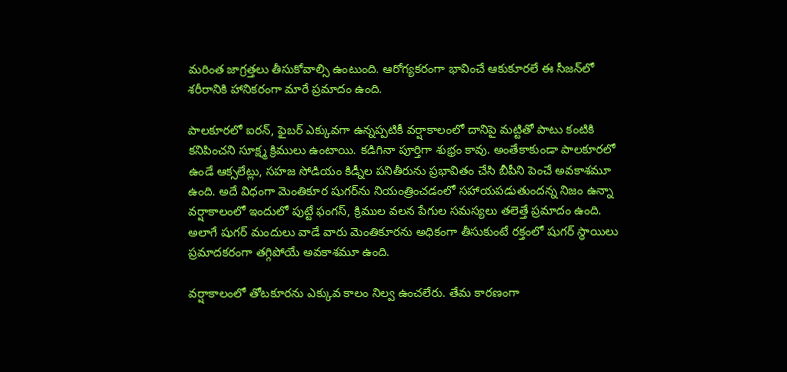మరింత జాగ్రత్తలు తీసుకోవాల్సి ఉంటుంది. ఆరోగ్యకరంగా భావించే ఆకుకూరలే ఈ సీజన్‌లో శరీరానికి హానికరంగా మారే ప్రమాదం ఉంది.

పాలకూరలో ఐరన్, ఫైబర్ ఎక్కువగా ఉన్నప్పటికీ వర్షాకాలంలో దానిపై మట్టితో పాటు కంటికి కనిపించని సూక్ష్మ క్రిములు ఉంటాయి. కడిగినా పూర్తిగా శుభ్రం కావు. అంతేకాకుండా పాలకూరలో ఉండే ఆక్సలేట్లు, సహజ సోడియం కిడ్నీల పనితీరును ప్రభావితం చేసి బీపీని పెంచే అవకాశమూ ఉంది. అదే విధంగా మెంతికూర షుగర్‌ను నియంత్రించడంలో సహాయపడుతుందన్న నిజం ఉన్నా వర్షాకాలంలో ఇందులో పుట్టే ఫంగస్, క్రిముల వలన పేగుల సమస్యలు తలెత్తే ప్రమాదం ఉంది. అలాగే షుగర్ మందులు వాడే వారు మెంతికూరను అధికంగా తీసుకుంటే రక్తంలో షుగర్ స్థాయిలు ప్రమాదకరంగా తగ్గిపోయే అవకాశమూ ఉంది.

వర్షాకాలంలో తోటకూరను ఎక్కువ కాలం నిల్వ ఉంచలేరు. తేమ కారణంగా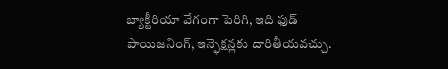బ్యాక్టీరియా వేగంగా పెరిగి, ఇది ఫుడ్ పాయిజనింగ్, ఇన్ఫెక్షన్లకు దారితీయవచ్చు.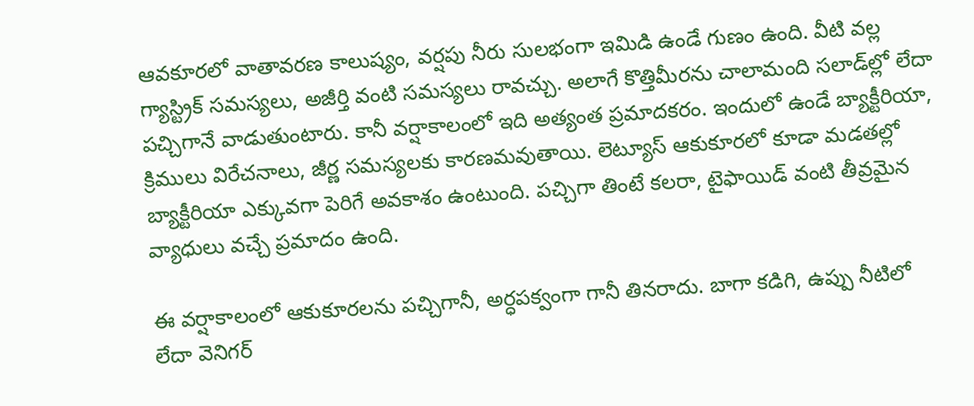ఆవకూరలో వాతావరణ కాలుష్యం, వర్షపు నీరు సులభంగా ఇమిడి ఉండే గుణం ఉంది. వీటి వల్ల గ్యాస్ట్రిక్ సమస్యలు, అజీర్తి వంటి సమస్యలు రావచ్చు. అలాగే కొత్తిమీరను చాలామంది సలాడ్‌ల్లో లేదా పచ్చిగానే వాడుతుంటారు. కానీ వర్షాకాలంలో ఇది అత్యంత ప్రమాదకరం. ఇందులో ఉండే బ్యాక్టీరియా, క్రిములు విరేచనాలు, జీర్ణ సమస్యలకు కారణమవుతాయి. లెట్యూస్ ఆకుకూరలో కూడా మడతల్లో బ్యాక్టీరియా ఎక్కువగా పెరిగే అవకాశం ఉంటుంది. పచ్చిగా తింటే కలరా, టైఫాయిడ్‌ వంటి తీవ్రమైన వ్యాధులు వచ్చే ప్రమాదం ఉంది.

ఈ వర్షాకాలంలో ఆకుకూరలను పచ్చిగానీ, అర్ధపక్వంగా గానీ తినరాదు. బాగా కడిగి, ఉప్పు నీటిలో లేదా వెనిగర్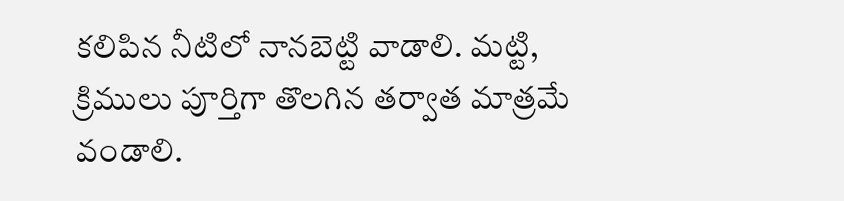కలిపిన నీటిలో నానబెట్టి వాడాలి. మట్టి, క్రిములు పూర్తిగా తొలగిన తర్వాత మాత్రమే వండాలి.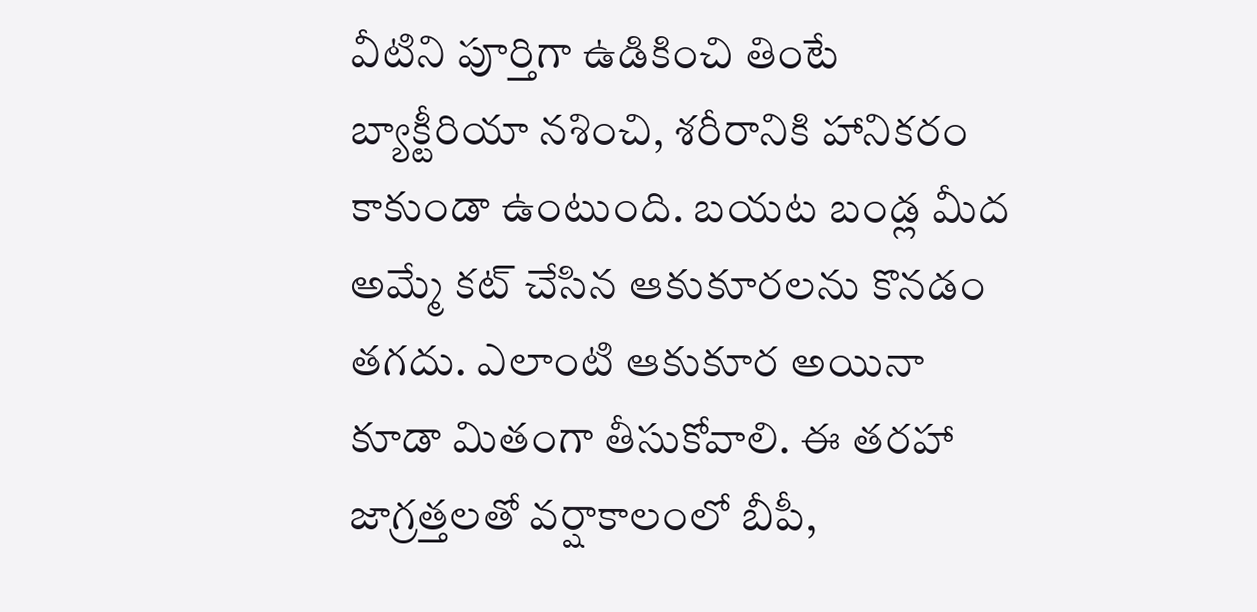వీటిని పూర్తిగా ఉడికించి తింటే బ్యాక్టీరియా నశించి, శరీరానికి హానికరం కాకుండా ఉంటుంది. బయట బండ్ల మీద అమ్మే కట్ చేసిన ఆకుకూరలను కొనడం తగదు. ఎలాంటి ఆకుకూర అయినా కూడా మితంగా తీసుకోవాలి. ఈ తరహా జాగ్రత్తలతో వర్షాకాలంలో బీపీ,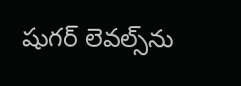షుగర్ లెవల్స్‌ను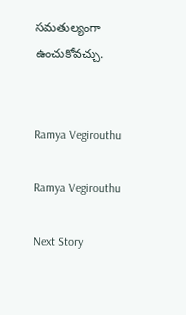సమతుల్యంగా ఉంచుకోవచ్చు.


Ramya Vegirouthu

Ramya Vegirouthu

Next Story